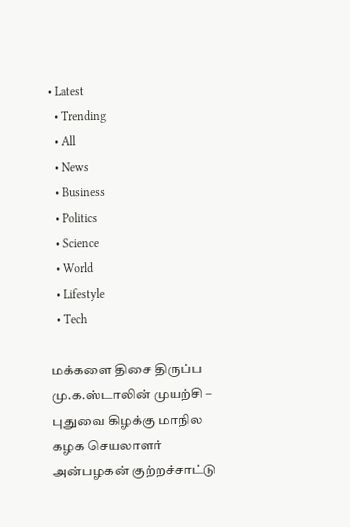• Latest
  • Trending
  • All
  • News
  • Business
  • Politics
  • Science
  • World
  • Lifestyle
  • Tech

மக்களை திசை திருப்ப மு.க.ஸ்டாலின் முயற்சி – புதுவை கிழக்கு மாநில கழக செயலாளர் அன்பழகன் குற்றச்சாட்டு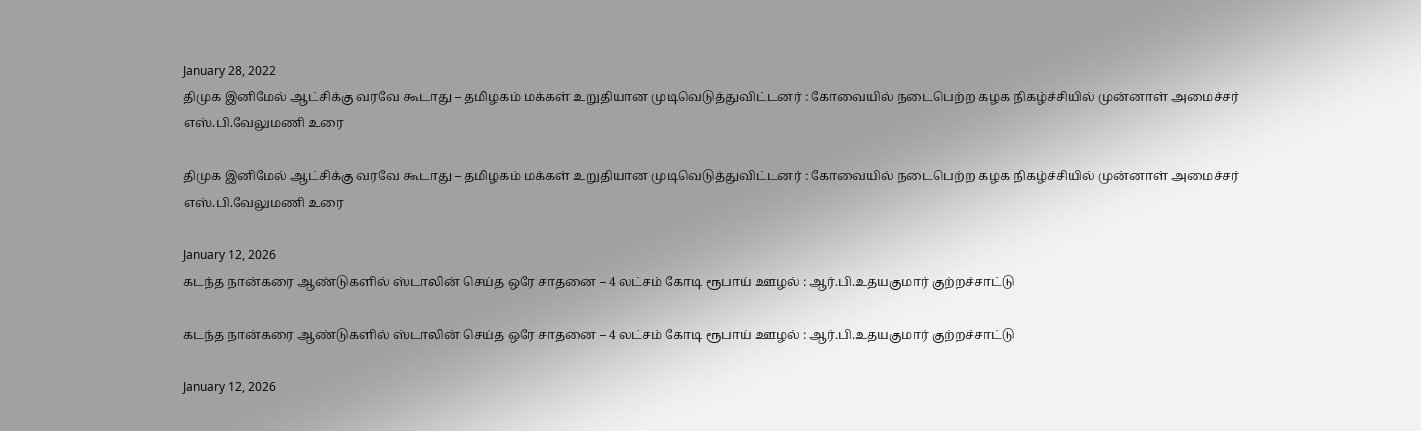January 28, 2022
திமுக இனிமேல் ஆட்சிக்கு வரவே கூடாது – தமிழகம் மக்கள் உறுதியான முடிவெடுத்துவிட்டனர் : கோவையில் நடைபெற்ற கழக நிகழ்ச்சியில் முன்னாள் அமைச்சர் எஸ்.பி.வேலுமணி உரை

திமுக இனிமேல் ஆட்சிக்கு வரவே கூடாது – தமிழகம் மக்கள் உறுதியான முடிவெடுத்துவிட்டனர் : கோவையில் நடைபெற்ற கழக நிகழ்ச்சியில் முன்னாள் அமைச்சர் எஸ்.பி.வேலுமணி உரை

January 12, 2026
கடந்த நான்கரை ஆண்டுகளில் ஸ்டாலின் செய்த ஒரே சாதனை – 4 லட்சம் கோடி ரூபாய் ஊழல் : ஆர்.பி.உதயகுமார் குற்றச்சாட்டு

கடந்த நான்கரை ஆண்டுகளில் ஸ்டாலின் செய்த ஒரே சாதனை – 4 லட்சம் கோடி ரூபாய் ஊழல் : ஆர்.பி.உதயகுமார் குற்றச்சாட்டு

January 12, 2026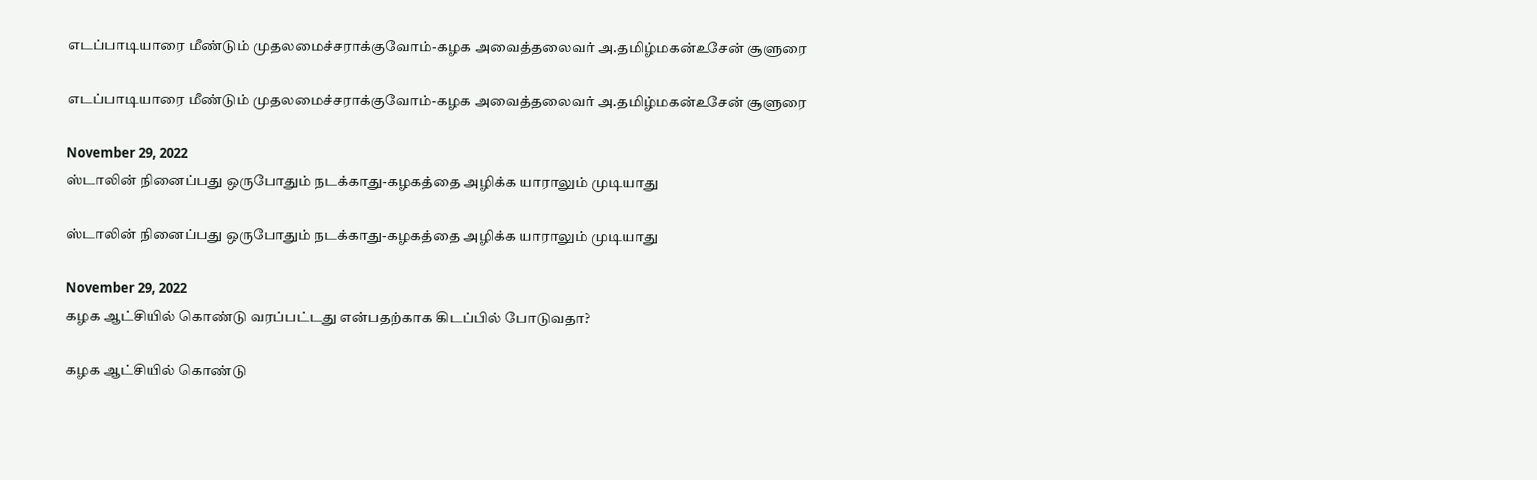எடப்பாடியாரை மீண்டும் முதலமைச்சராக்குவோம்-கழக அவைத்தலைவர் அ.தமிழ்மகன்உசேன் சூளுரை

எடப்பாடியாரை மீண்டும் முதலமைச்சராக்குவோம்-கழக அவைத்தலைவர் அ.தமிழ்மகன்உசேன் சூளுரை

November 29, 2022
ஸ்டாலின் நினைப்பது ஒருபோதும் நடக்காது-கழகத்தை அழிக்க யாராலும் முடியாது

ஸ்டாலின் நினைப்பது ஒருபோதும் நடக்காது-கழகத்தை அழிக்க யாராலும் முடியாது

November 29, 2022
கழக ஆட்சியில் கொண்டு வரப்பட்டது என்பதற்காக கிடப்பில் போடுவதா?

கழக ஆட்சியில் கொண்டு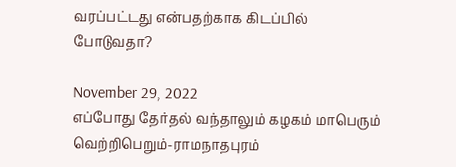வரப்பட்டது என்பதற்காக கிடப்பில் போடுவதா?

November 29, 2022
எப்போது தேர்தல் வந்தாலும் கழகம் மாபெரும் வெற்றிபெறும்-ராமநாதபுரம்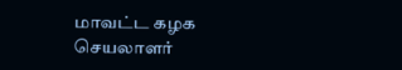மாவட்ட கழக செயலாளர்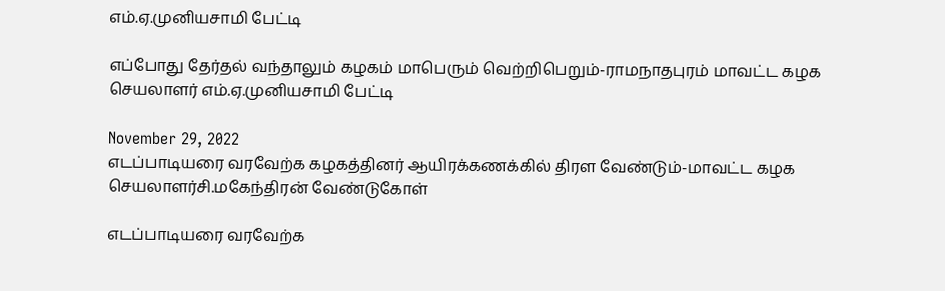எம்.ஏ.முனியசாமி பேட்டி

எப்போது தேர்தல் வந்தாலும் கழகம் மாபெரும் வெற்றிபெறும்-ராமநாதபுரம் மாவட்ட கழக செயலாளர் எம்.ஏ.முனியசாமி பேட்டி

November 29, 2022
எடப்பாடியரை வரவேற்க கழகத்தினர் ஆயிரக்கணக்கில் திரள வேண்டும்-மாவட்ட கழக செயலாளர்சி.மகேந்திரன் வேண்டுகோள்

எடப்பாடியரை வரவேற்க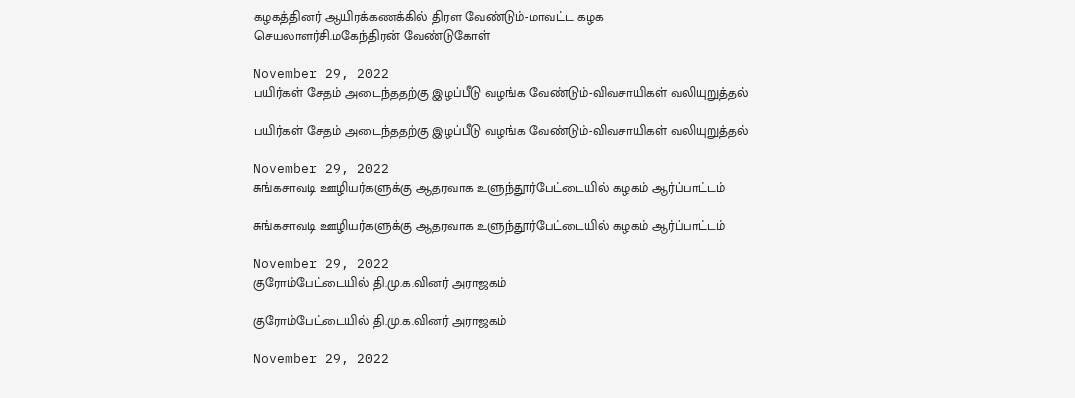கழகத்தினர் ஆயிரக்கணக்கில் திரள வேண்டும்-மாவட்ட கழக செயலாளர்சி.மகேந்திரன் வேண்டுகோள்

November 29, 2022
பயிர்கள் சேதம் அடைந்ததற்கு இழப்பீடு வழங்க வேண்டும்-விவசாயிகள் வலியுறுத்தல்

பயிர்கள் சேதம் அடைந்ததற்கு இழப்பீடு வழங்க வேண்டும்-விவசாயிகள் வலியுறுத்தல்

November 29, 2022
சுங்கசாவடி ஊழியர்களுக்கு ஆதரவாக உளுந்தூர்பேட்டையில் கழகம் ஆர்ப்பாட்டம்

சுங்கசாவடி ஊழியர்களுக்கு ஆதரவாக உளுந்தூர்பேட்டையில் கழகம் ஆர்ப்பாட்டம்

November 29, 2022
குரோம்பேட்டையில் தி.மு.க.வினர் அராஜகம்

குரோம்பேட்டையில் தி.மு.க.வினர் அராஜகம்

November 29, 2022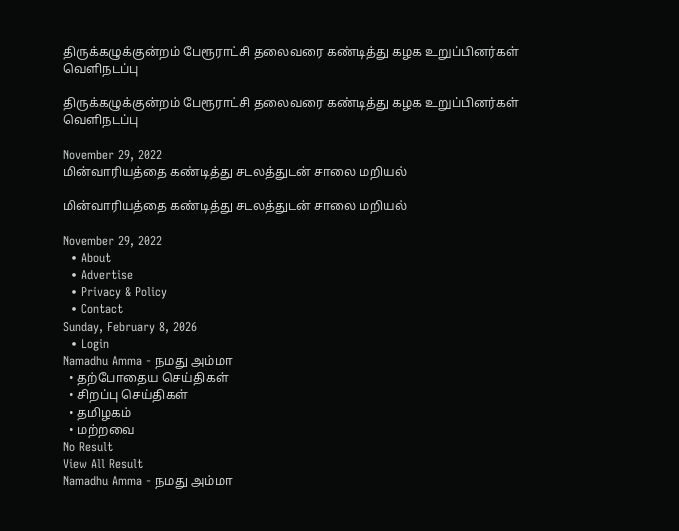திருக்கழுக்குன்றம் பேரூராட்சி தலைவரை கண்டித்து கழக உறுப்பினர்கள் வெளிநடப்பு

திருக்கழுக்குன்றம் பேரூராட்சி தலைவரை கண்டித்து கழக உறுப்பினர்கள் வெளிநடப்பு

November 29, 2022
மின்வாரியத்தை கண்டித்து சடலத்துடன் சாலை மறியல்

மின்வாரியத்தை கண்டித்து சடலத்துடன் சாலை மறியல்

November 29, 2022
  • About
  • Advertise
  • Privacy & Policy
  • Contact
Sunday, February 8, 2026
  • Login
Namadhu Amma - நமது அம்மா
  • தற்போதைய செய்திகள்
  • சிறப்பு செய்திகள்
  • தமிழகம்
  • மற்றவை
No Result
View All Result
Namadhu Amma - நமது அம்மா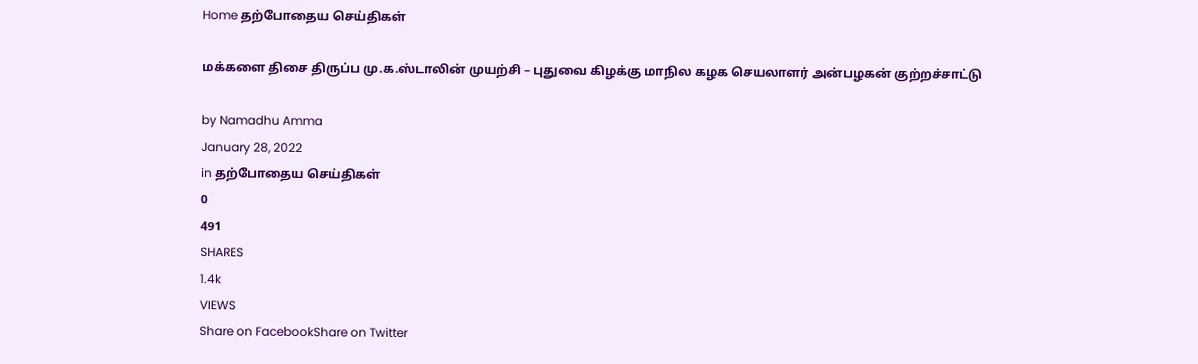Home தற்போதைய செய்திகள்

மக்களை திசை திருப்ப மு.க.ஸ்டாலின் முயற்சி – புதுவை கிழக்கு மாநில கழக செயலாளர் அன்பழகன் குற்றச்சாட்டு

by Namadhu Amma
January 28, 2022
in தற்போதைய செய்திகள்
0
491
SHARES
1.4k
VIEWS
Share on FacebookShare on Twitter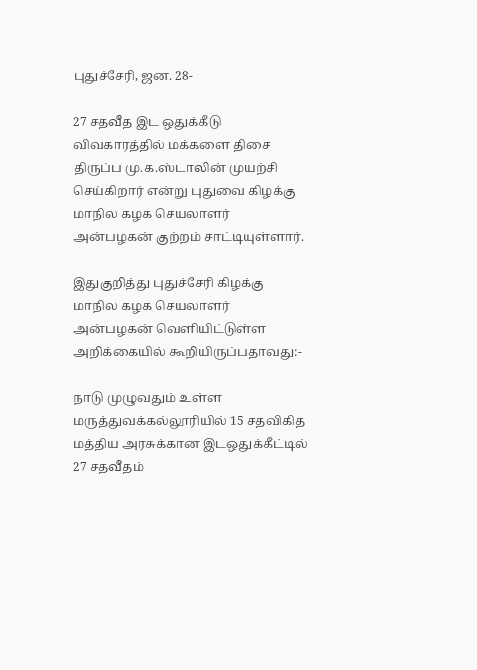புதுச்சேரி, ஜன. 28-

27 சதவீத இட ஒதுக்கீடு விவகாரத்தில் மக்களை திசை திருப்ப மு.க.ஸ்டாலின் முயற்சி செய்கிறார் என்று புதுவை கிழக்கு மாநில கழக செயலாளர் அன்பழகன் குற்றம் சாட்டியுள்ளார்.

இதுகுறித்து புதுச்சேரி கிழக்கு மாநில கழக செயலாளர் அன்பழகன் வௌியிட்டுள்ள அறிக்கையில் கூறியிருப்பதாவது:-

நாடு முழுவதும் உள்ள மருத்துவக்கல்லூரியில் 15 சதவிகித மத்திய அரசுக்கான இடஒதுக்கீட்டில் 27 சதவீதம்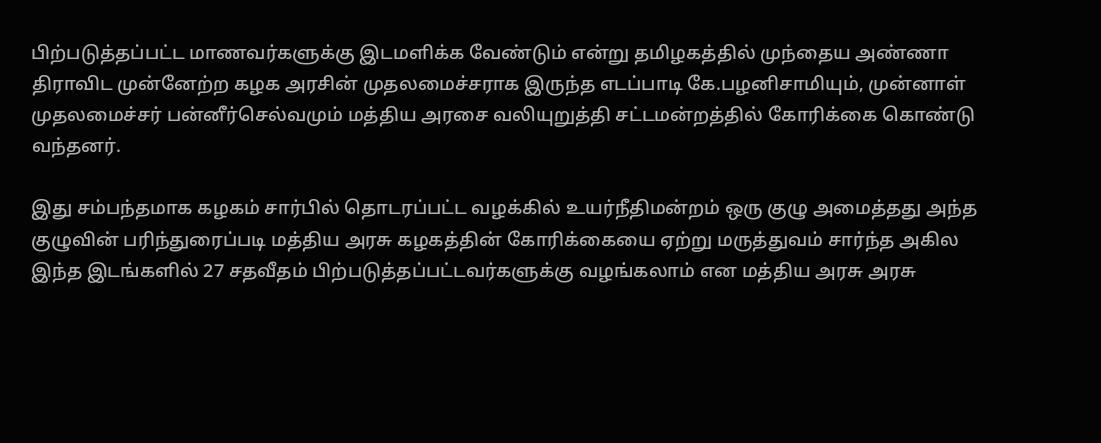பிற்படுத்தப்பட்ட மாணவர்களுக்கு இடமளிக்க வேண்டும் என்று தமிழகத்தில் முந்தைய அண்ணா திராவிட முன்னேற்ற கழக அரசின் முதலமைச்சராக இருந்த எடப்பாடி கே.பழனிசாமியும், முன்னாள் முதலமைச்சர் பன்னீர்செல்வமும் மத்திய அரசை வலியுறுத்தி சட்டமன்றத்தில் கோரிக்கை கொண்டு வந்தனர்.

இது சம்பந்தமாக கழகம் சார்பில் தொடரப்பட்ட வழக்கில் உயர்நீதிமன்றம் ஒரு குழு அமைத்தது அந்த குழுவின் பரிந்துரைப்படி மத்திய அரசு கழகத்தின் கோரிக்கையை ஏற்று மருத்துவம் சார்ந்த அகில இந்த இடங்களில் 27 சதவீதம் பிற்படுத்தப்பட்டவர்களுக்கு வழங்கலாம் என மத்திய அரசு அரசு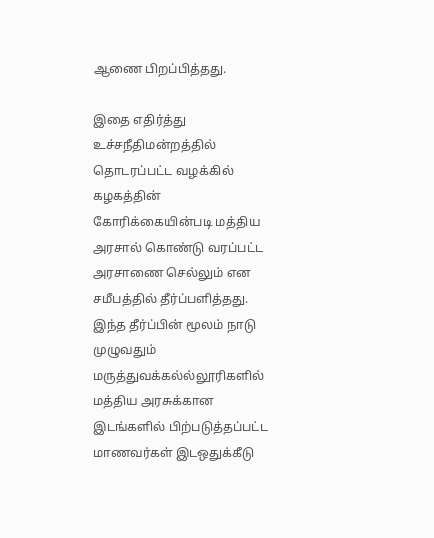ஆணை பிறப்பித்தது.

இதை எதிர்த்து உச்சநீதிமன்றத்தில் தொடரப்பட்ட வழக்கில் கழகத்தின் கோரிக்கையின்படி மத்திய அரசால் கொண்டு வரப்பட்ட அரசாணை செல்லும் என சமீபத்தில் தீர்ப்பளித்தது. இந்த தீர்ப்பின் மூலம் நாடு முழுவதும் மருத்துவக்கல்ல்லூரிகளில் மத்திய அரசுக்கான இடங்களில் பிற்படுத்தப்பட்ட மாணவர்கள் இடஒதுக்கீடு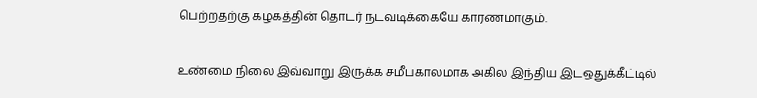பெற்றதற்கு கழகத்தின் தொடர் நடவடிக்கையே காரணமாகும்.

உண்மை நிலை இவ்வாறு இருக்க சமீபகாலமாக அகில இந்திய இடஒதுக்கீட்டில்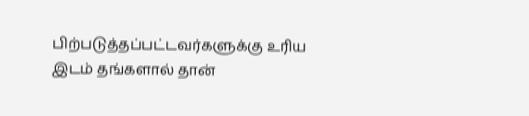பிற்படுத்தப்பட்டவர்களுக்கு உரிய இடம் தங்களால் தான்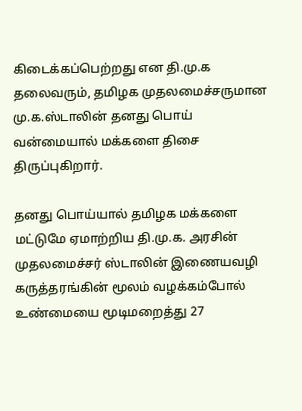கிடைக்கப்பெற்றது என தி.மு.க தலைவரும், தமிழக முதலமைச்சருமான மு.க.ஸ்டாலின் தனது பொய் வன்மையால் மக்களை திசை திருப்புகிறார்.

தனது பொய்யால் தமிழக மக்களை மட்டுமே ஏமாற்றிய தி.மு.க. அரசின் முதலமைச்சர் ஸ்டாலின் இணையவழி கருத்தரங்கின் மூலம் வழக்கம்போல் உண்மையை மூடிமறைத்து 27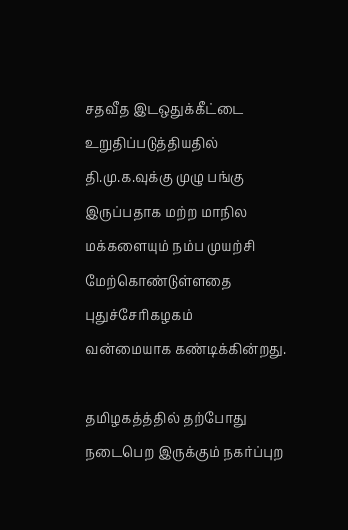சதவீத இடஒதுக்கீட்டை உறுதிப்படுத்தியதில் தி.மு.க.வுக்கு முழு பங்கு இருப்பதாக மற்ற மாநில மக்களையும் நம்ப முயற்சி மேற்கொண்டுள்ளதை புதுச்சேரிகழகம்
வன்மையாக கண்டிக்கின்றது.

தமிழகத்த்தில் தற்போது நடைபெற இருக்கும் நகர்ப்புற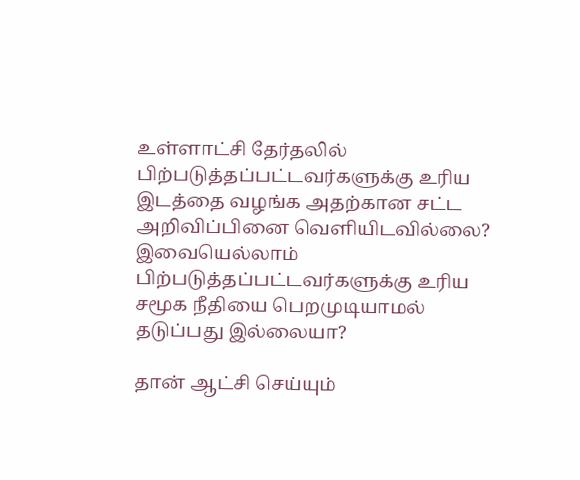உள்ளாட்சி தேர்தலில் பிற்படுத்தப்பட்டவர்களுக்கு உரிய இடத்தை வழங்க அதற்கான சட்ட அறிவிப்பினை வெளியிடவில்லை? இவையெல்லாம் பிற்படுத்தப்பட்டவர்களுக்கு உரிய சமூக நீதியை பெறமுடியாமல் தடுப்பது இல்லையா?

தான் ஆட்சி செய்யும்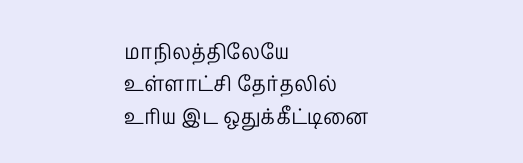மாநிலத்திலேயே உள்ளாட்சி தேர்தலில் உரிய இட ஒதுக்கீட்டினை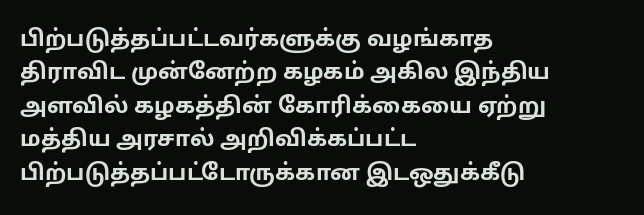பிற்படுத்தப்பட்டவர்களுக்கு வழங்காத திராவிட முன்னேற்ற கழகம் அகில இந்திய அளவில் கழகத்தின் கோரிக்கையை ஏற்று மத்திய அரசால் அறிவிக்கப்பட்ட பிற்படுத்தப்பட்டோருக்கான இடஒதுக்கீடு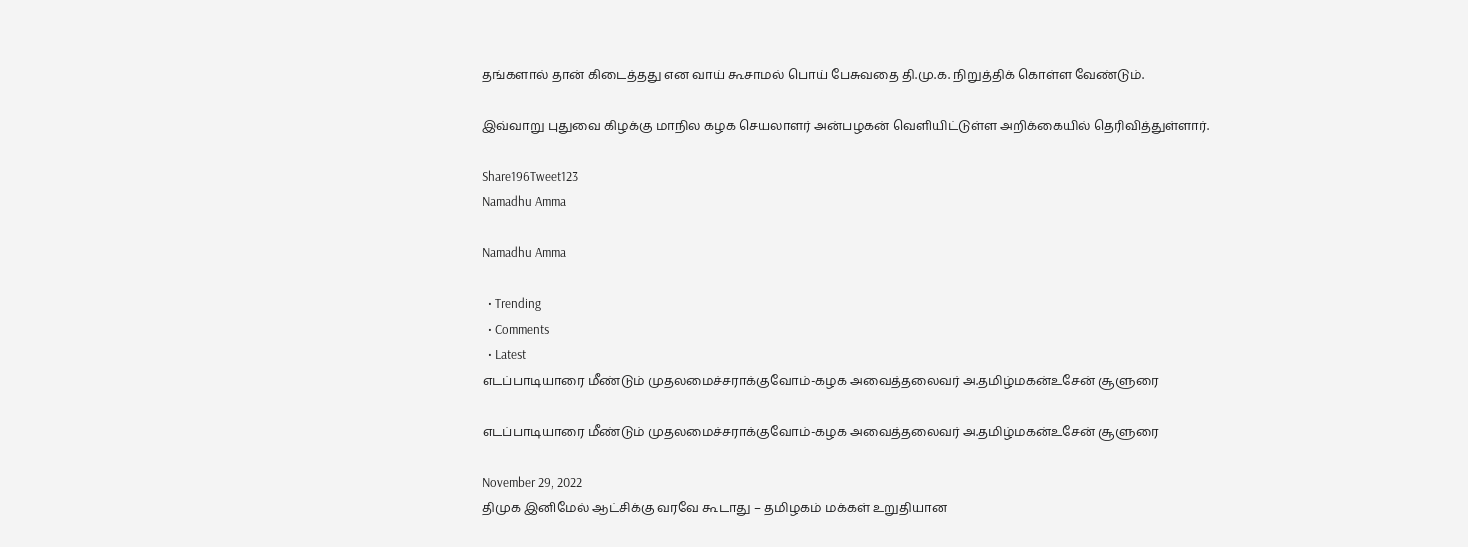தங்களால் தான் கிடைத்தது என வாய் கூசாமல் பொய் பேசுவதை தி.மு.க. நிறுத்திக் கொள்ள வேண்டும்.

இவ்வாறு புதுவை கிழக்கு மாநில கழக செயலாளர் அன்பழகன் வெளியிட்டுள்ள அறிக்கையில் தெரிவித்துள்ளார்.

Share196Tweet123
Namadhu Amma

Namadhu Amma

  • Trending
  • Comments
  • Latest
எடப்பாடியாரை மீண்டும் முதலமைச்சராக்குவோம்-கழக அவைத்தலைவர் அ.தமிழ்மகன்உசேன் சூளுரை

எடப்பாடியாரை மீண்டும் முதலமைச்சராக்குவோம்-கழக அவைத்தலைவர் அ.தமிழ்மகன்உசேன் சூளுரை

November 29, 2022
திமுக இனிமேல் ஆட்சிக்கு வரவே கூடாது – தமிழகம் மக்கள் உறுதியான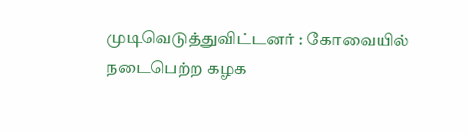முடிவெடுத்துவிட்டனர் : கோவையில் நடைபெற்ற கழக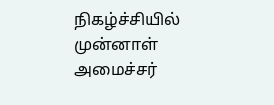நிகழ்ச்சியில் முன்னாள் அமைச்சர்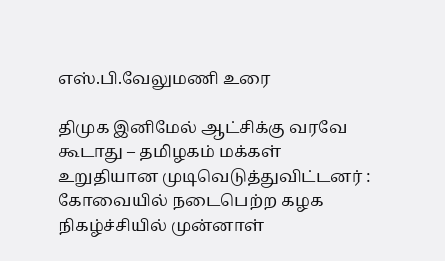எஸ்.பி.வேலுமணி உரை

திமுக இனிமேல் ஆட்சிக்கு வரவே கூடாது – தமிழகம் மக்கள் உறுதியான முடிவெடுத்துவிட்டனர் : கோவையில் நடைபெற்ற கழக நிகழ்ச்சியில் முன்னாள்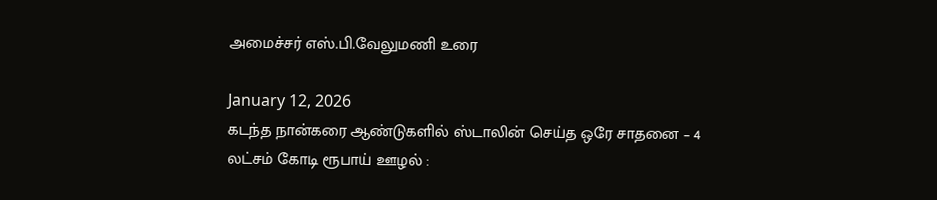அமைச்சர் எஸ்.பி.வேலுமணி உரை

January 12, 2026
கடந்த நான்கரை ஆண்டுகளில் ஸ்டாலின் செய்த ஒரே சாதனை – 4 லட்சம் கோடி ரூபாய் ஊழல் :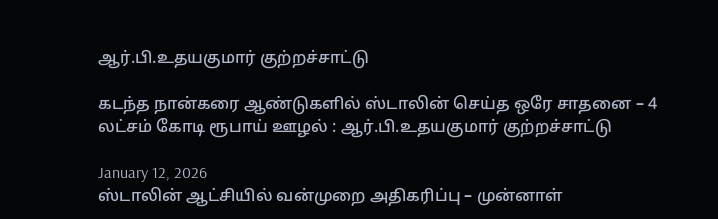ஆர்.பி.உதயகுமார் குற்றச்சாட்டு

கடந்த நான்கரை ஆண்டுகளில் ஸ்டாலின் செய்த ஒரே சாதனை – 4 லட்சம் கோடி ரூபாய் ஊழல் : ஆர்.பி.உதயகுமார் குற்றச்சாட்டு

January 12, 2026
ஸ்டாலின் ஆட்சியில் வன்முறை அதிகரிப்பு – முன்னாள்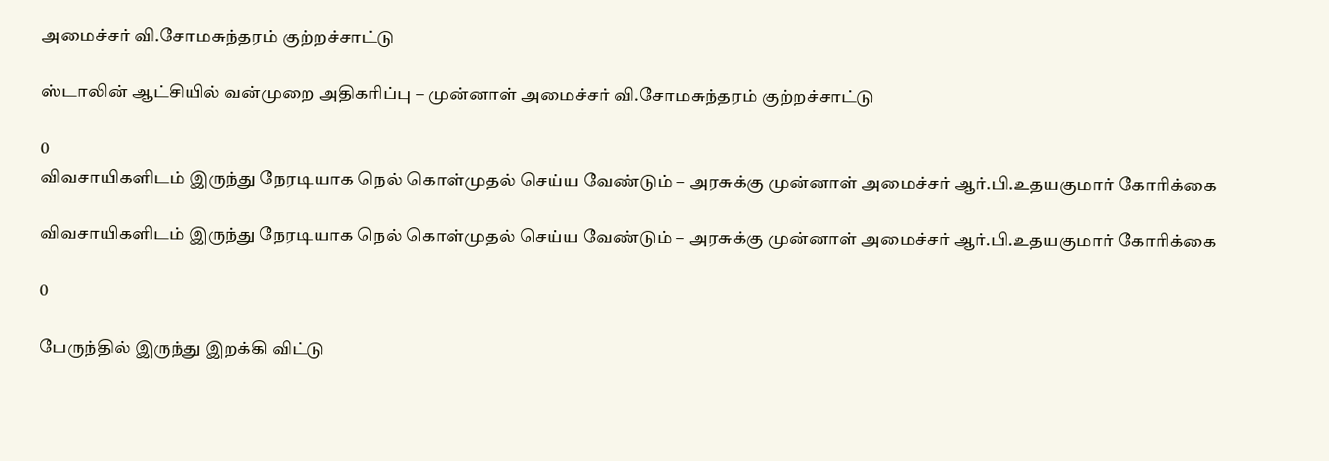அமைச்சர் வி.சோமசுந்தரம் குற்றச்சாட்டு

ஸ்டாலின் ஆட்சியில் வன்முறை அதிகரிப்பு – முன்னாள் அமைச்சர் வி.சோமசுந்தரம் குற்றச்சாட்டு

0
விவசாயிகளிடம் இருந்து நேரடியாக நெல் கொள்முதல் செய்ய வேண்டும் – அரசுக்கு முன்னாள் அமைச்சர் ஆர்.பி.உதயகுமார் கோரிக்கை

விவசாயிகளிடம் இருந்து நேரடியாக நெல் கொள்முதல் செய்ய வேண்டும் – அரசுக்கு முன்னாள் அமைச்சர் ஆர்.பி.உதயகுமார் கோரிக்கை

0

பேருந்தில் இருந்து இறக்கி விட்டு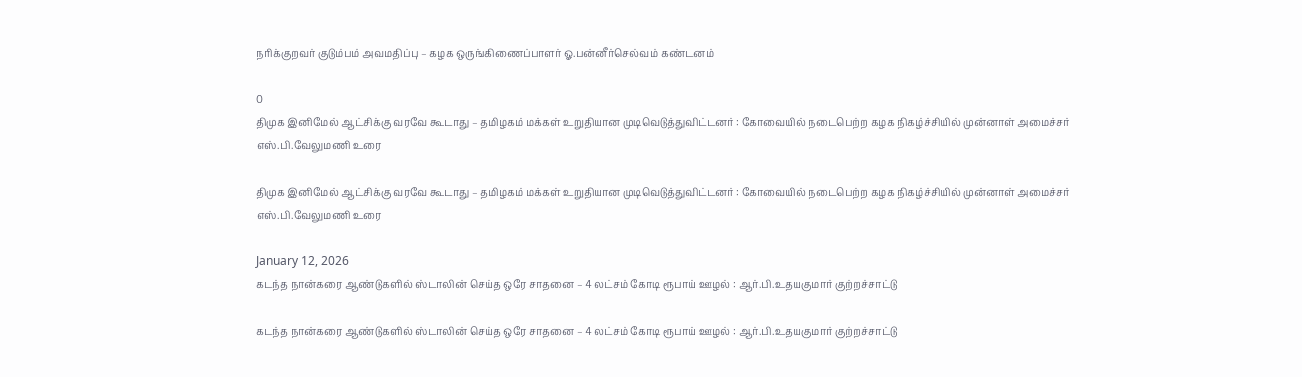நரிக்குறவர் குடும்பம் அவமதிப்பு – கழக ஒருங்கிணைப்பாளர் ஓ.பன்னீர்செல்வம் கண்டனம்

0
திமுக இனிமேல் ஆட்சிக்கு வரவே கூடாது – தமிழகம் மக்கள் உறுதியான முடிவெடுத்துவிட்டனர் : கோவையில் நடைபெற்ற கழக நிகழ்ச்சியில் முன்னாள் அமைச்சர் எஸ்.பி.வேலுமணி உரை

திமுக இனிமேல் ஆட்சிக்கு வரவே கூடாது – தமிழகம் மக்கள் உறுதியான முடிவெடுத்துவிட்டனர் : கோவையில் நடைபெற்ற கழக நிகழ்ச்சியில் முன்னாள் அமைச்சர் எஸ்.பி.வேலுமணி உரை

January 12, 2026
கடந்த நான்கரை ஆண்டுகளில் ஸ்டாலின் செய்த ஒரே சாதனை – 4 லட்சம் கோடி ரூபாய் ஊழல் : ஆர்.பி.உதயகுமார் குற்றச்சாட்டு

கடந்த நான்கரை ஆண்டுகளில் ஸ்டாலின் செய்த ஒரே சாதனை – 4 லட்சம் கோடி ரூபாய் ஊழல் : ஆர்.பி.உதயகுமார் குற்றச்சாட்டு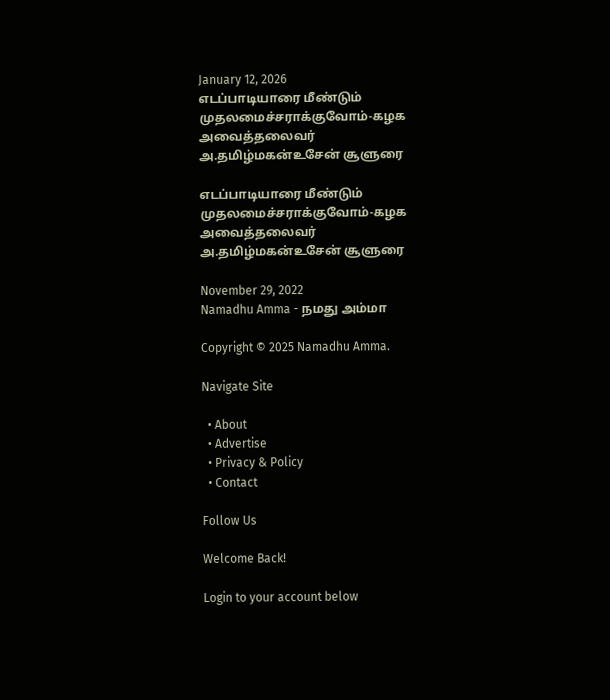January 12, 2026
எடப்பாடியாரை மீண்டும் முதலமைச்சராக்குவோம்-கழக அவைத்தலைவர் அ.தமிழ்மகன்உசேன் சூளுரை

எடப்பாடியாரை மீண்டும் முதலமைச்சராக்குவோம்-கழக அவைத்தலைவர் அ.தமிழ்மகன்உசேன் சூளுரை

November 29, 2022
Namadhu Amma - நமது அம்மா

Copyright © 2025 Namadhu Amma.

Navigate Site

  • About
  • Advertise
  • Privacy & Policy
  • Contact

Follow Us

Welcome Back!

Login to your account below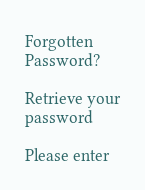Forgotten Password?

Retrieve your password

Please enter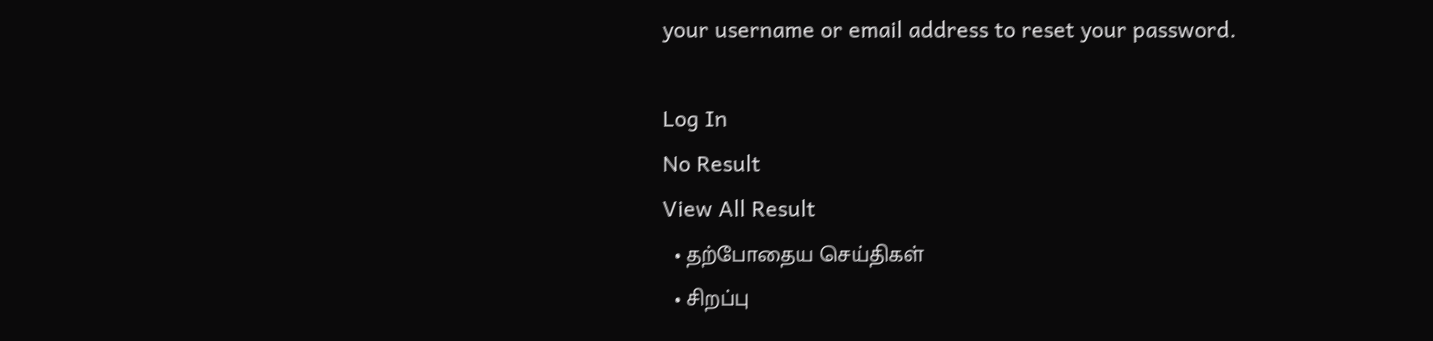your username or email address to reset your password.

Log In
No Result
View All Result
  • தற்போதைய செய்திகள்
  • சிறப்பு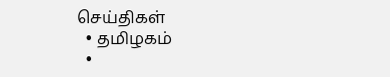செய்திகள்
  • தமிழகம்
  •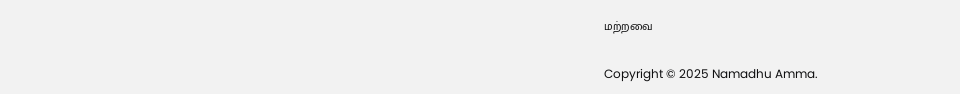மற்றவை

Copyright © 2025 Namadhu Amma.